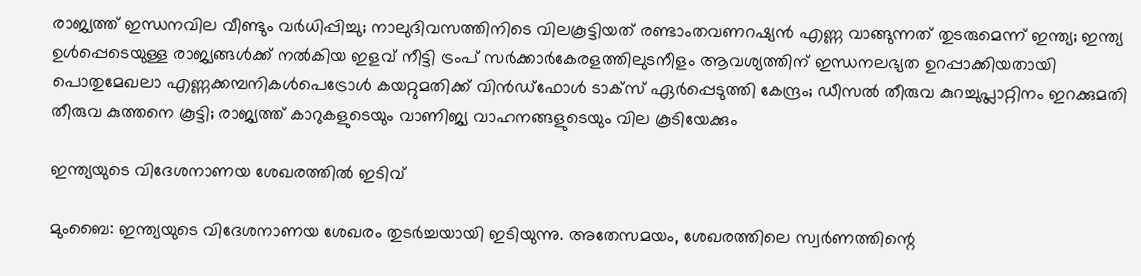രാജ്യത്ത് ഇന്ധനവില വീണ്ടും വർ‌ധിപ്പിച്ചു; നാലുദിവസത്തിനിടെ വിലകൂട്ടിയത് രണ്ടാംതവണറഷ്യൻ എണ്ണ വാങ്ങുന്നത് തുടരുമെന്ന് ഇന്ത്യ; ഇന്ത്യ ഉൾപ്പെടെയുള്ള രാജ്യങ്ങൾക്ക് നൽകിയ ഇളവ് നീട്ടി ട്രംപ് സർക്കാർകേരളത്തിലുടനീളം ആവശ്യത്തിന് ഇന്ധനലഭ്യത ഉറപ്പാക്കിയതായി പൊതുമേഖലാ എണ്ണക്കമ്പനികൾപെട്രോൾ കയറ്റുമതിക്ക് വിൻഡ്ഫോൾ ടാക്സ് ഏർപ്പെടുത്തി കേന്ദ്രം; ഡീസൽ തീരുവ കുറച്ചുപ്ലാറ്റിനം ഇറക്കുമതി തീരുവ കുത്തനെ കൂട്ടി; രാജ്യത്ത് കാറുകളുടെയും വാണിജ്യ വാഹനങ്ങളുടെയും വില കൂടിയേക്കും

ഇന്ത്യയുടെ വിദേശനാണയ ശേഖരത്തിൽ ഇടിവ്

മുംബൈ: ഇന്ത്യയുടെ വിദേശനാണയ ശേഖരം തുടർച്ചയായി ഇടിയുന്നു. അതേസമയം, ശേഖരത്തിലെ സ്വർണത്തിന്റെ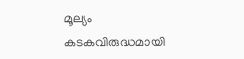മൂല്യം കടകവിരുദ്ധമായി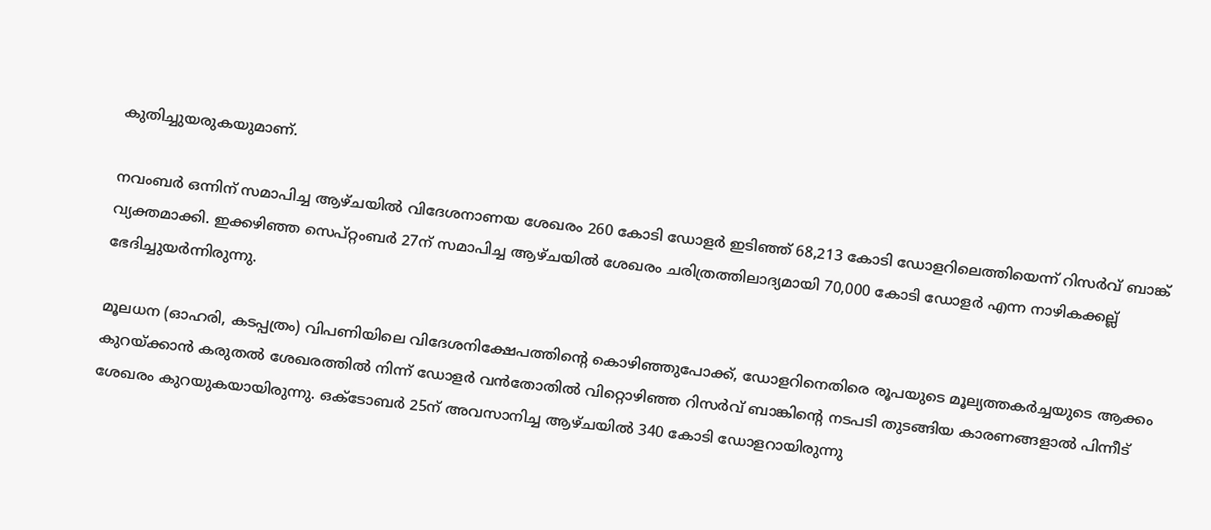കുതിച്ചുയരുകയുമാണ്.

നവംബർ ഒന്നിന് സമാപിച്ച ആഴ്ചയിൽ വിദേശനാണയ ശേഖരം 260 കോടി ഡോളർ ഇടിഞ്ഞ് 68,213 കോടി ഡോളറിലെത്തിയെന്ന് റിസർവ് ബാങ്ക് വ്യക്തമാക്കി. ഇക്കഴിഞ്ഞ സെപ്റ്റംബർ 27ന് സമാപിച്ച ആഴ്ചയിൽ ശേഖരം ചരിത്രത്തിലാദ്യമായി 70,000 കോടി ഡോളർ എന്ന നാഴികക്കല്ല് ഭേദിച്ചുയർന്നിരുന്നു.

മൂലധന (ഓഹരി, കടപ്പത്രം) വിപണിയിലെ വിദേശനിക്ഷേപത്തിന്റെ കൊഴിഞ്ഞുപോക്ക്, ഡോളറിനെതിരെ രൂപയുടെ മൂല്യത്തകർച്ചയുടെ ആക്കം കുറയ്ക്കാൻ കരുതൽ ശേഖരത്തിൽ നിന്ന് ഡോളർ വൻതോതിൽ വിറ്റൊഴിഞ്ഞ റിസർവ് ബാങ്കിന്റെ നടപടി തുടങ്ങിയ കാരണങ്ങളാൽ‌ പിന്നീട് ശേഖരം കുറയുകയായിരുന്നു. ഒക്ടോബർ 25ന് അവസാനിച്ച ആഴ്ചയിൽ 340 കോടി ഡോളറായിരുന്നു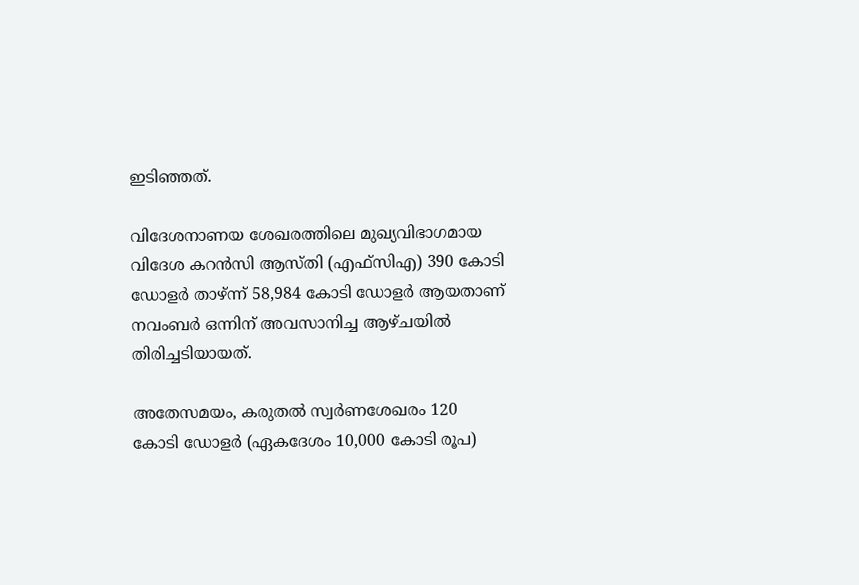ഇടിഞ്ഞത്.

വിദേശനാണയ ശേഖരത്തിലെ മുഖ്യവിഭാഗമായ വിദേശ കറൻസി ആസ്തി (എഫ്സിഎ) 390 കോടി ഡോളർ താഴ്ന്ന് 58,984 കോടി ഡോളർ ആയതാണ് നവംബർ ഒന്നിന് അവസാനിച്ച ആഴ്ചയിൽ തിരിച്ചടിയായത്.

അതേസമയം, കരുതൽ സ്വർണശേഖരം 120 കോടി ഡോളർ (ഏകദേശം 10,000 കോടി രൂപ)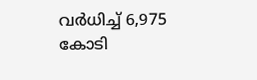വർധിച്ച് 6,975 കോടി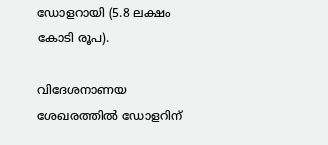ഡോളറായി (5.8 ലക്ഷം കോടി രൂപ).

വിദേശനാണയ ശേഖരത്തിൽ ഡോളറിന്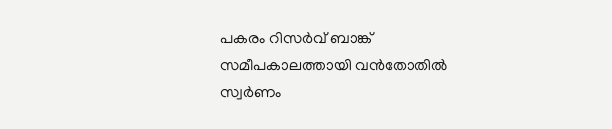പകരം റിസർവ് ബാങ്ക് സമീപകാലത്തായി വൻതോതിൽ സ്വർണം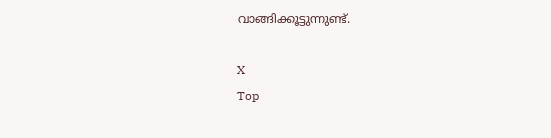വാങ്ങിക്കൂട്ടുന്നുണ്ട്.

X
Top